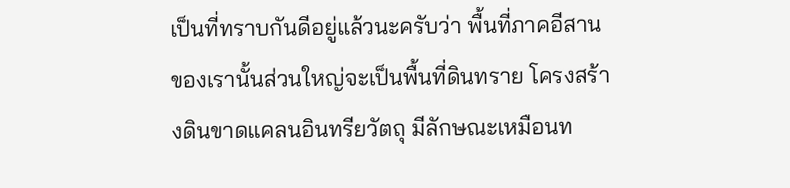เป็นที่ทราบกันดีอยู่แล้วนะครับว่า พื้นที่ภาคอีสานของเรานั้นส่วนใหญ่จะเป็นพื้นที่ดินทราย โครงสร้างดินขาดแคลนอินทรียวัตถุ มีลักษณะเหมือนท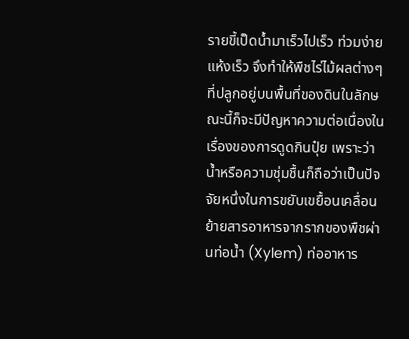รายขี้เป็ดน้ำมาเร็วไปเร็ว ท่วมง่าย แห้งเร็ว จึงทำให้พืชไร่ไม้ผลต่างๆ ที่ปลูกอยู่บนพื้นที่ของดินในลักษณะนี้ก็จะมีปัญหาความต่อเนื่องในเรื่องของการดูดกินปุ๋ย เพราะว่าน้ำหรือความชุ่มชื้นก็ถือว่าเป็นปัจจัยหนึ่งในการขยับเขยื้อนเคลื่อนย้ายสารอาหารจากรากของพืชผ่านท่อน้ำ (Xylem) ท่ออาหาร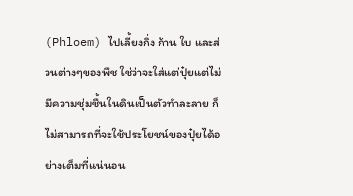(Phloem) ไปเลี้ยงกิ่ง ก้าน ใบ และส่วนต่างๆของพืช ใช่ว่าจะใส่แต่ปุ๋ยแต่ไม่มีความชุ่มชื้นในดินเป็นตัวทำละลาย ก็ไม่สามารถที่จะใช้ประโยชน์ของปุ๋ยได้อย่างเต็มที่แน่นอน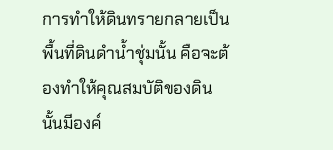การทำให้ดินทรายกลายเป็นพื้นที่ดินดำน้ำชุ่มนั้น คือจะต้องทำให้คุณสมบัติของดินนั้นมีองค์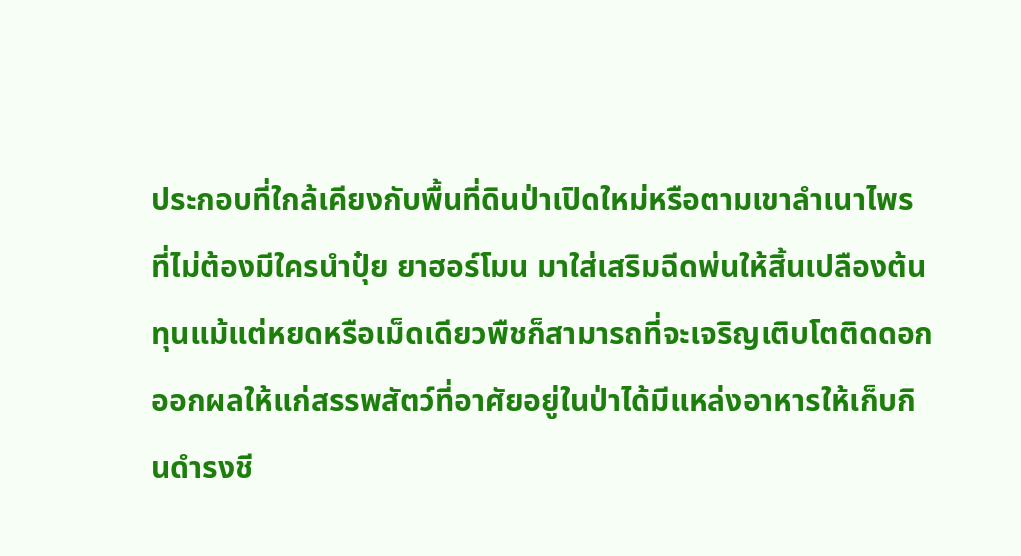ประกอบที่ใกล้เคียงกับพื้นที่ดินป่าเปิดใหม่หรือตามเขาลำเนาไพร ที่ไม่ต้องมีใครนำปุ๋ย ยาฮอร์โมน มาใส่เสริมฉีดพ่นให้สิ้นเปลืองต้นทุนแม้แต่หยดหรือเม็ดเดียวพืชก็สามารถที่จะเจริญเติบโตติดดอกออกผลให้แก่สรรพสัตว์ที่อาศัยอยู่ในป่าได้มีแหล่งอาหารให้เก็บกินดำรงชี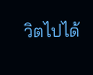วิตไปได้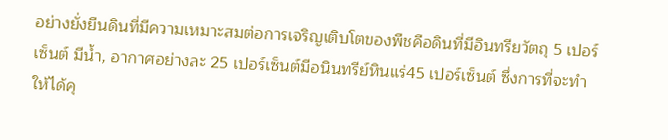อย่างยั่งยืนดินที่มีความเหมาะสมต่อการเจริญเติบโตของพืชคือดินที่มีอินทรียวัตถุ 5 เปอร์เซ็นต์ มีน้ำ, อากาศอย่างละ 25 เปอร์เซ็นต์มีอนินทรีย์หินแร่45 เปอร์เซ็นต์ ซึ่งการที่จะทำให้ได้คุ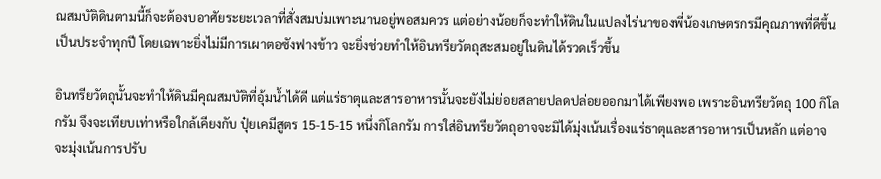ณสมบัติดินตามนี้ก็จะต้องบอาศัยระยะเวลาที่สั่งสมบ่มเพาะนานอยู่พอสมควร แต่อย่างน้อยก็จะทำให้ดินในแปลงไร่นาของพี่น้องเกษตรกรมีคุณภาพที่ดีขึ้นเป็นประจำทุกปี โดยเฉพาะยิ่งไม่มีการเผาตอซังฟางข้าว จะยิ่งช่วยทำให้อินทรียวัตถุสะสมอยู่ในดินได้รวดเร็วขึ้น

อินทรียวัตถุนั้นจะทำให้ดินมีคุณสมบัติที่อุ้มน้ำได้ดี แต่แร่ธาตุและสารอาหารนั้นจะยังไม่ย่อยสลายปลดปล่อยออกมาได้เพียงพอ เพราะอินทรียวัตถุ 100 กิโลกรัม จึงจะเทียบเท่าหรือใกล้เคียงกับ ปุ๋ยเคมีสูตร 15-15-15 หนึ่งกิโลกรัม การใส่อินทรียวัตถุอาจจะมิได้มุ่งเน้นเรื่องแร่ธาตุและสารอาหารเป็นหลัก แต่อาจจะมุ่งเน้นการปรับ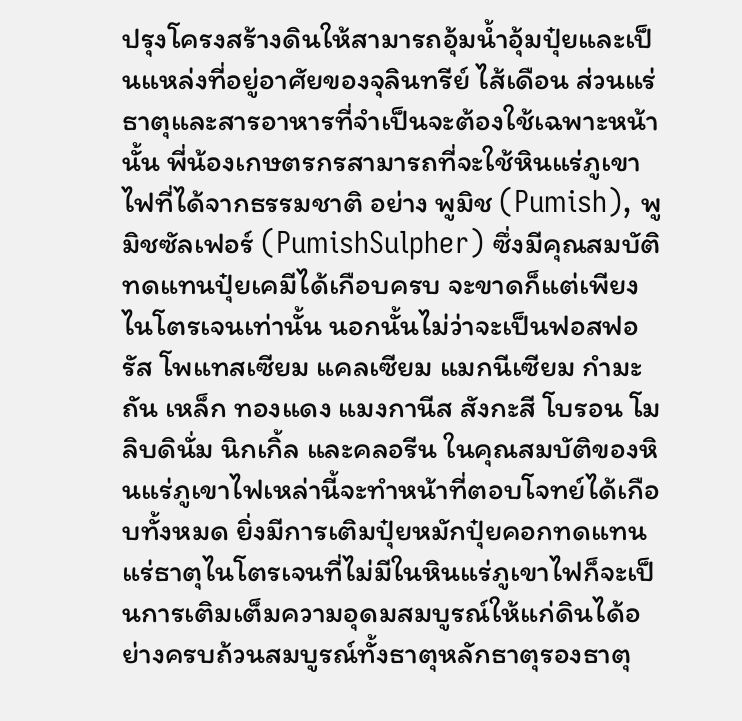ปรุงโครงสร้างดินให้สามารถอุ้มน้ำอุ้มปุ๋ยและเป็นแหล่งที่อยู่อาศัยของจุลินทรีย์ ไส้เดือน ส่วนแร่ธาตุและสารอาหารที่จำเป็นจะต้องใช้เฉพาะหน้านั้น พี่น้องเกษตรกรสามารถที่จะใช้หินแร่ภูเขาไฟที่ได้จากธรรมชาติ อย่าง พูมิช (Pumish), พูมิชซัลเฟอร์ (PumishSulpher) ซึ่งมีคุณสมบัติทดแทนปุ๋ยเคมีได้เกือบครบ จะขาดก็แต่เพียงไนโตรเจนเท่านั้น นอกนั้นไม่ว่าจะเป็นฟอสฟอรัส โพแทสเซียม แคลเซียม แมกนีเซียม กำมะถัน เหล็ก ทองแดง แมงกานีส สังกะสี โบรอน โมลิบดินั่ม นิกเกิ้ล และคลอรีน ในคุณสมบัติของหินแร่ภูเขาไฟเหล่านี้จะทำหน้าที่ตอบโจทย์ได้เกือบทั้งหมด ยิ่งมีการเติมปุ๋ยหมักปุ๋ยคอกทดแทนแร่ธาตุไนโตรเจนที่ไม่มีในหินแร่ภูเขาไฟก็จะเป็นการเติมเต็มความอุดมสมบูรณ์ให้แก่ดินได้อย่างครบถ้วนสมบูรณ์ทั้งธาตุหลักธาตุรองธาตุ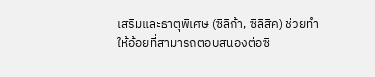เสริมและธาตุพิเศษ (ซิลิก้า, ซิลิสิค) ช่วยทำให้อ้อยที่สามารถตอบสนองต่อซิ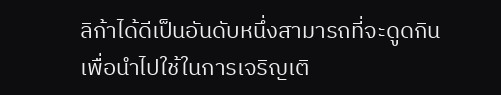ลิก้าได้ดีเป็นอันดับหนึ่งสามารถที่จะดูดกินเพื่อนำไปใช้ในการเจริญเติ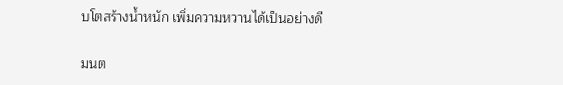บโตสร้างน้ำหนัก เพิ่มความหวานได้เป็นอย่างดี

มนต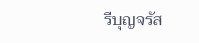รีบุญจรัส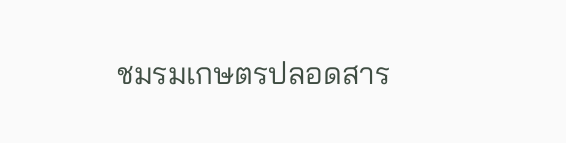ชมรมเกษตรปลอดสาร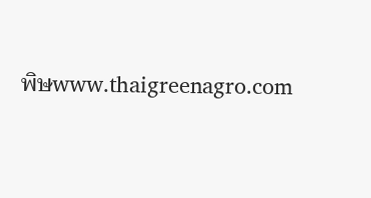พิษwww.thaigreenagro.com